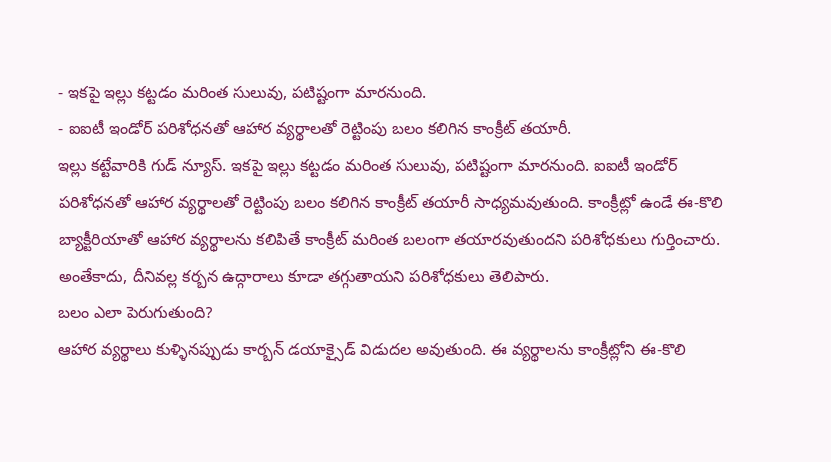- ఇకపై ఇల్లు కట్టడం మరింత సులువు, పటిష్టంగా మారనుంది.
- ఐఐటీ ఇండోర్ పరిశోధనతో ఆహార వ్యర్థాలతో రెట్టింపు బలం కలిగిన కాంక్రీట్ తయారీ.
ఇల్లు కట్టేవారికి గుడ్ న్యూస్. ఇకపై ఇల్లు కట్టడం మరింత సులువు, పటిష్టంగా మారనుంది. ఐఐటీ ఇండోర్ పరిశోధనతో ఆహార వ్యర్థాలతో రెట్టింపు బలం కలిగిన కాంక్రీట్ తయారీ సాధ్యమవుతుంది. కాంక్రీట్లో ఉండే ఈ-కొలి బ్యాక్టీరియాతో ఆహార వ్యర్థాలను కలిపితే కాంక్రీట్ మరింత బలంగా తయారవుతుందని పరిశోధకులు గుర్తించారు. అంతేకాదు, దీనివల్ల కర్బన ఉద్గారాలు కూడా తగ్గుతాయని పరిశోధకులు తెలిపారు.
బలం ఎలా పెరుగుతుంది?
ఆహార వ్యర్థాలు కుళ్ళినప్పుడు కార్బన్ డయాక్సైడ్ విడుదల అవుతుంది. ఈ వ్యర్థాలను కాంక్రీట్లోని ఈ-కొలి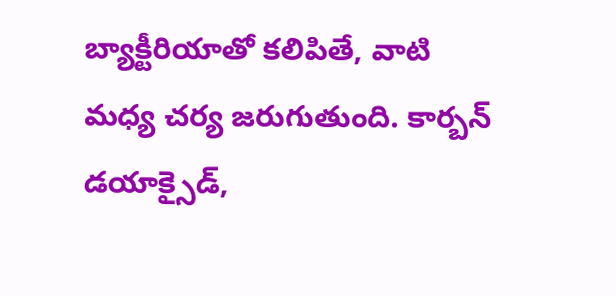బ్యాక్టీరియాతో కలిపితే, వాటి మధ్య చర్య జరుగుతుంది. కార్బన్ డయాక్సైడ్,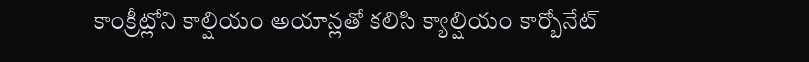కాంక్రీట్లోని కాల్షియం అయాన్లతో కలిసి క్యాల్షియం కార్బోనేట్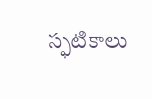స్ఫటికాలు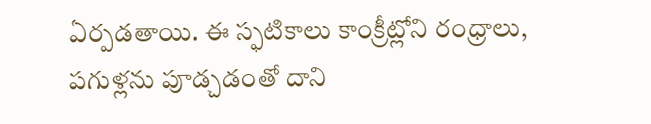ఏర్పడతాయి. ఈ స్ఫటికాలు కాంక్రీట్లోని రంధ్రాలు, పగుళ్లను పూడ్చడంతో దాని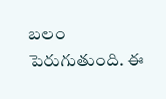బలం పెరుగుతుంది. ఈ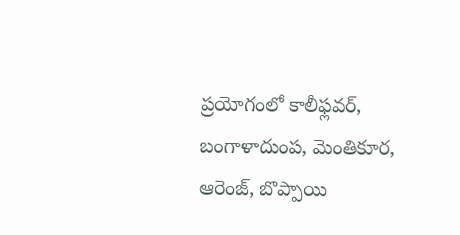ప్రయోగంలో కాలీఫ్లవర్, బంగాళాదుంప, మెంతికూర, ఆరెంజ్, బొప్పాయి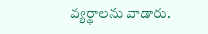వ్యర్థాలను వాడారు.